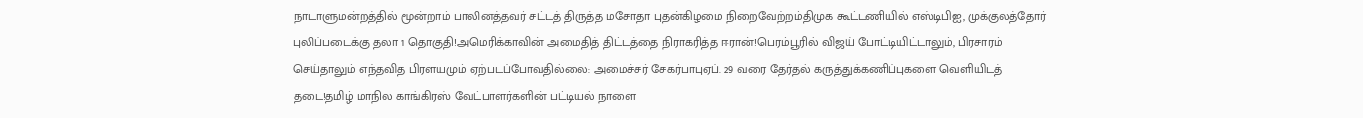நாடாளுமன்றத்தில் மூன்றாம் பாலினத்தவர் சட்டத் திருத்த மசோதா புதன்கிழமை நிறைவேற்றம்திமுக கூட்டணியில் எஸ்டிபிஐ, முக்குலத்தோர் புலிப்படைக்கு தலா 1 தொகுதி!அமெரிக்காவின் அமைதித் திட்டத்தை நிராகரித்த ஈரான்!பெரம்பூரில் விஜய் போட்டியிட்டாலும், பிரசாரம் செய்தாலும் எந்தவித பிரளயமும் ஏற்படப்போவதில்லை: அமைச்சர் சேகர்பாபுஏப். 29 வரை தேர்தல் கருத்துக்கணிப்புகளை வெளியிடத் தடை!தமிழ் மாநில காங்கிரஸ் வேட்பாளர்களின் பட்டியல் நாளை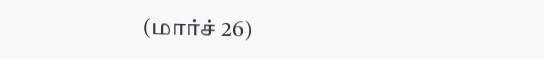(மார்ச் 26)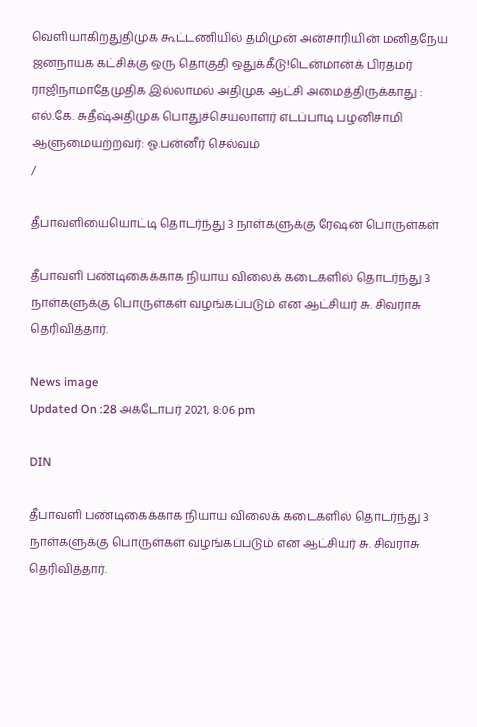வெளியாகிறதுதிமுக கூட்டணியில் தமிமுன் அன்சாரியின் மனிதநேய ஜனநாயக கட்சிக்கு ஒரு தொகுதி ஒதுக்கீடு!டென்மான்க் பிரதமர் ராஜிநாமாதேமுதிக இல்லாமல் அதிமுக ஆட்சி அமைத்திருக்காது : எல்.கே. சுதீஷ்அதிமுக பொதுச்செயலாளர் எடப்பாடி பழனிசாமி ஆளுமையற்றவர்: ஓ.பன்னீர் செல்வம்
/

தீபாவளியையொட்டி தொடர்ந்து 3 நாள்களுக்கு ரேஷன் பொருள்கள்

தீபாவளி பண்டிகைக்காக நியாய விலைக் கடைகளில் தொடர்ந்து 3 நாள்களுக்கு பொருள்கள் வழங்கப்படும் என ஆட்சியர் சு. சிவராசு தெரிவித்தார்.

News image
Updated On :28 அக்டோபர் 2021, 8:06 pm

DIN

தீபாவளி பண்டிகைக்காக நியாய விலைக் கடைகளில் தொடர்ந்து 3 நாள்களுக்கு பொருள்கள் வழங்கப்படும் என ஆட்சியர் சு. சிவராசு தெரிவித்தார்.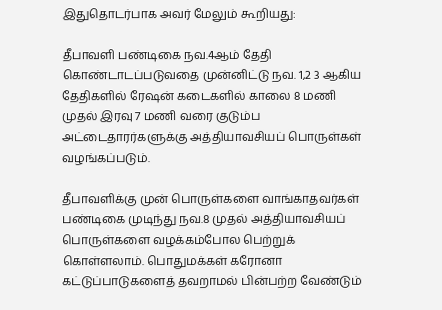இதுதொடர்பாக அவர் மேலும் கூறியது:

தீபாவளி பண்டிகை நவ.4ஆம் தேதி கொண்டாடப்படுவதை முன்னிட்டு நவ. 1,2 3 ஆகிய தேதிகளில் ரேஷன் கடைகளில் காலை 8 மணி முதல் இரவு 7 மணி வரை குடும்ப அட்டைதாரர்களுக்கு அத்தியாவசியப் பொருள்கள் வழங்கப்படும்.

தீபாவளிக்கு முன் பொருள்களை வாங்காதவர்கள் பண்டிகை முடிந்து நவ.8 முதல் அத்தியாவசியப் பொருள்களை வழக்கம்போல பெற்றுக் கொள்ளலாம். பொதுமக்கள் கரோனா கட்டுப்பாடுகளைத் தவறாமல் பின்பற்ற வேண்டும்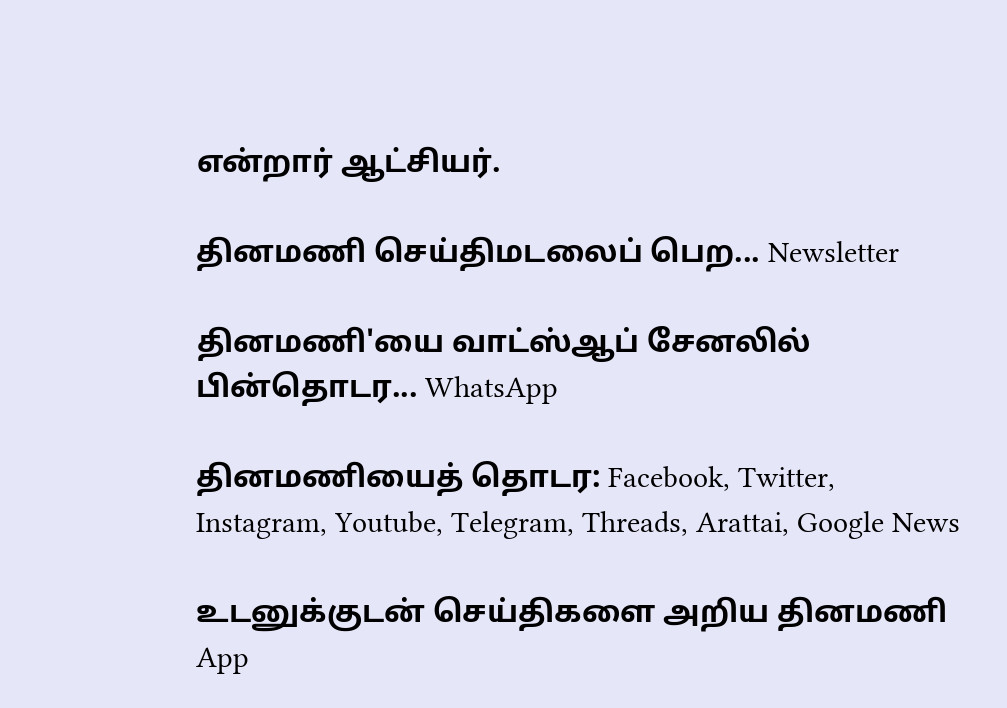என்றார் ஆட்சியர்.

தினமணி செய்திமடலைப் பெற... Newsletter

தினமணி'யை வாட்ஸ்ஆப் சேனலில் பின்தொடர... WhatsApp

தினமணியைத் தொடர: Facebook, Twitter, Instagram, Youtube, Telegram, Threads, Arattai, Google News

உடனுக்குடன் செய்திகளை அறிய தினமணி App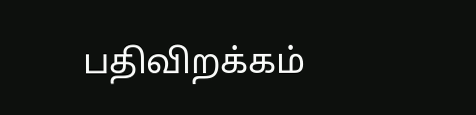பதிவிறக்கம்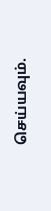செய்யவும்.